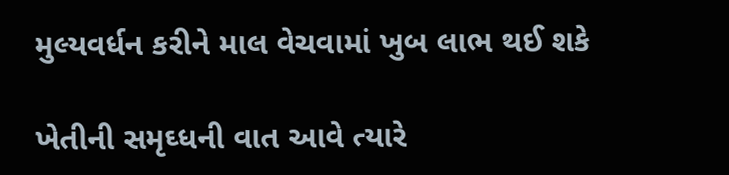મુલ્યવર્ધન કરીને માલ વેચવામાં ખુબ લાભ થઈ શકે

ખેતીની સમૃઘ્ધની વાત આવે ત્યારે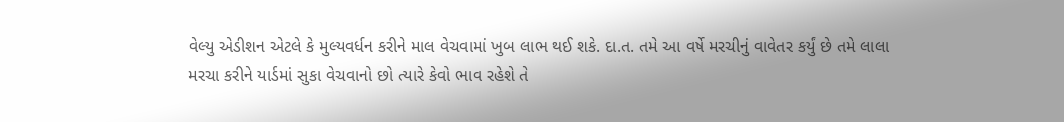વેલ્યુ એડીશન એટલે કે મુલ્યવર્ધન કરીને માલ વેચવામાં ખુબ લાભ થઈ શકે. દા.ત. તમે આ વર્ષે મરચીનું વાવેતર કર્યું છે તમે લાલા મરચા કરીને યાર્ડમાં સુકા વેચવાનો છો ત્યારે કેવો ભાવ રહેશે તે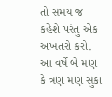તો સમય જ કહેશે પરંતુ એક અખતરો કરો. આ વર્ષે બે મણ કે ત્રણ મણ સુકા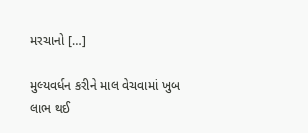મરચાનો […]

મુલ્યવર્ધન કરીને માલ વેચવામાં ખુબ લાભ થઈ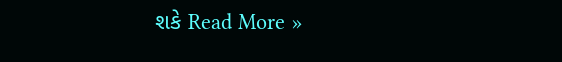શકે Read More »